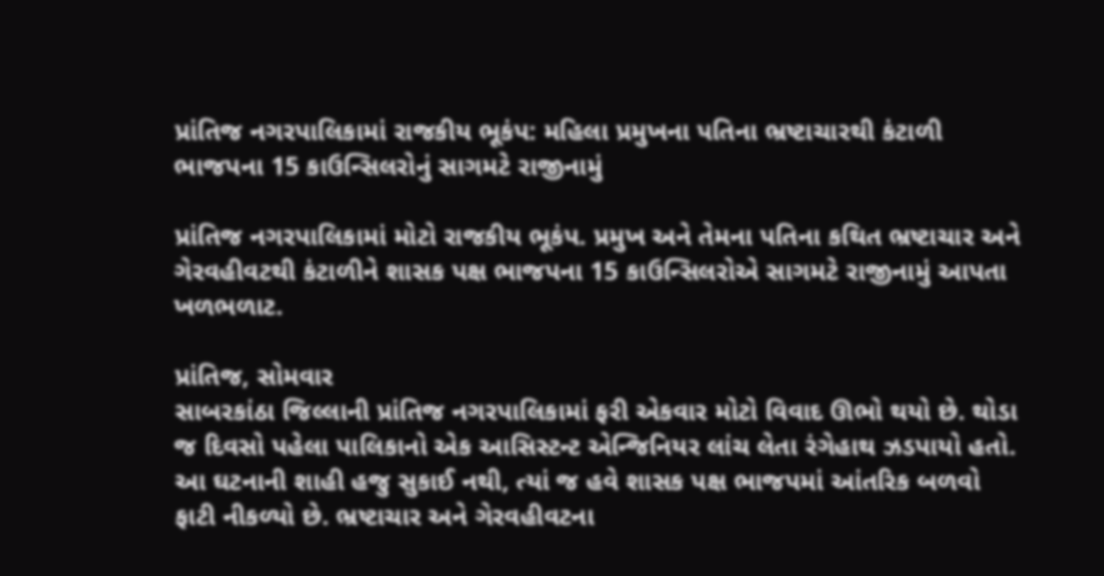પ્રાંતિજ નગરપાલિકામાં રાજકીય ભૂકંપ: મહિલા પ્રમુખના પતિના ભ્રષ્ટાચારથી કંટાળી ભાજપના 15 કાઉન્સિલરોનું સાગમટે રાજીનામું

પ્રાંતિજ નગરપાલિકામાં મોટો રાજકીય ભૂકંપ. પ્રમુખ અને તેમના પતિના કથિત ભ્રષ્ટાચાર અને ગેરવહીવટથી કંટાળીને શાસક પક્ષ ભાજપના 15 કાઉન્સિલરોએ સાગમટે રાજીનામું આપતા ખળભળાટ.

પ્રાંતિજ, સોમવાર
સાબરકાંઠા જિલ્લાની પ્રાંતિજ નગરપાલિકામાં ફરી એકવાર મોટો વિવાદ ઊભો થયો છે. થોડા જ દિવસો પહેલા પાલિકાનો એક આસિસ્ટન્ટ એન્જિનિયર લાંચ લેતા રંગેહાથ ઝડપાયો હતો. આ ઘટનાની શાહી હજુ સુકાઈ નથી, ત્યાં જ હવે શાસક પક્ષ ભાજપમાં આંતરિક બળવો ફાટી નીકળ્યો છે. ભ્રષ્ટાચાર અને ગેરવહીવટના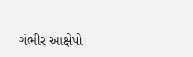ગંભીર આક્ષેપો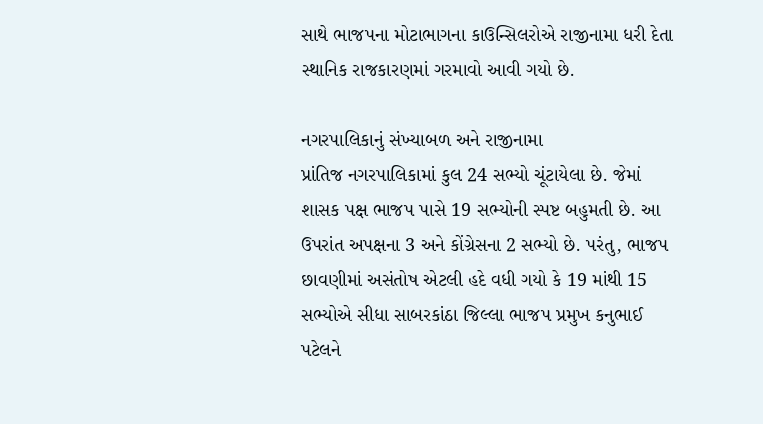સાથે ભાજપના મોટાભાગના કાઉન્સિલરોએ રાજીનામા ધરી દેતા સ્થાનિક રાજકારણમાં ગરમાવો આવી ગયો છે.

નગરપાલિકાનું સંખ્યાબળ અને રાજીનામા
પ્રાંતિજ નગરપાલિકામાં કુલ 24 સભ્યો ચૂંટાયેલા છે. જેમાં શાસક પક્ષ ભાજપ પાસે 19 સભ્યોની સ્પષ્ટ બહુમતી છે. આ ઉપરાંત અપક્ષના 3 અને કોંગ્રેસના 2 સભ્યો છે. પરંતુ, ભાજપ છાવણીમાં અસંતોષ એટલી હદે વધી ગયો કે 19 માંથી 15 સભ્યોએ સીધા સાબરકાંઠા જિલ્લા ભાજપ પ્રમુખ કનુભાઈ પટેલને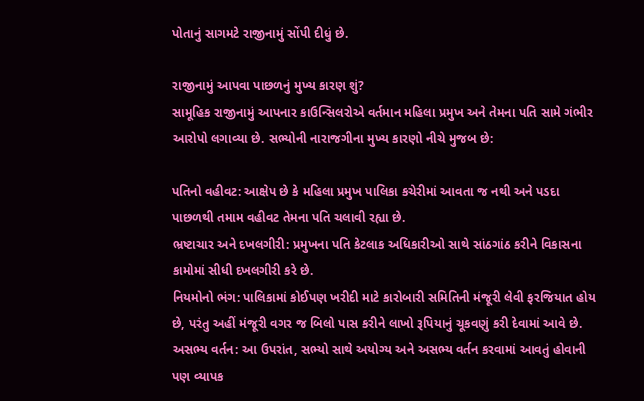પોતાનું સાગમટે રાજીનામું સોંપી દીધું છે.

રાજીનામું આપવા પાછળનું મુખ્ય કારણ શું?
સામૂહિક રાજીનામું આપનાર કાઉન્સિલરોએ વર્તમાન મહિલા પ્રમુખ અને તેમના પતિ સામે ગંભીર આરોપો લગાવ્યા છે. સભ્યોની નારાજગીના મુખ્ય કારણો નીચે મુજબ છે:

પતિનો વહીવટ: આક્ષેપ છે કે મહિલા પ્રમુખ પાલિકા કચેરીમાં આવતા જ નથી અને પડદા પાછળથી તમામ વહીવટ તેમના પતિ ચલાવી રહ્યા છે.
ભ્રષ્ટાચાર અને દખલગીરી: પ્રમુખના પતિ કેટલાક અધિકારીઓ સાથે સાંઠગાંઠ કરીને વિકાસના કામોમાં સીધી દખલગીરી કરે છે.
નિયમોનો ભંગ: પાલિકામાં કોઈપણ ખરીદી માટે કારોબારી સમિતિની મંજૂરી લેવી ફરજિયાત હોય છે, પરંતુ અહીં મંજૂરી વગર જ બિલો પાસ કરીને લાખો રૂપિયાનું ચૂકવણું કરી દેવામાં આવે છે.
અસભ્ય વર્તન: આ ઉપરાંત, સભ્યો સાથે અયોગ્ય અને અસભ્ય વર્તન કરવામાં આવતું હોવાની પણ વ્યાપક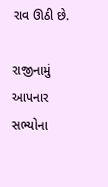રાવ ઊઠી છે.

રાજીનામું આપનાર સભ્યોના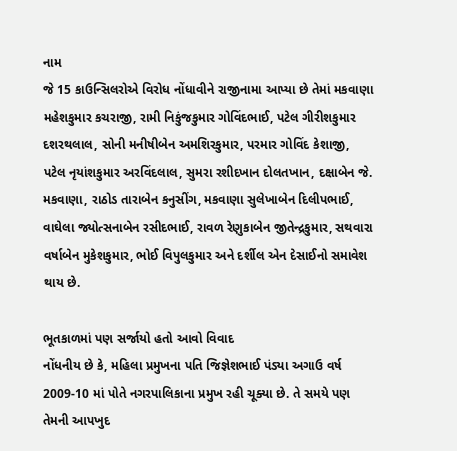નામ
જે 15 કાઉન્સિલરોએ વિરોધ નોંધાવીને રાજીનામા આપ્યા છે તેમાં મકવાણા મહેશકુમાર કચરાજી, રામી નિકુંજકુમાર ગોવિંદભાઈ, પટેલ ગીરીશકુમાર દશરથલાલ, સોની મનીષીબેન અમશિરકુમાર, પરમાર ગોવિંદ કેશાજી, પટેલ નૃયાંશકુમાર અરવિંદલાલ, સુમરા રશીદખાન દોલતખાન, દક્ષાબેન જે. મકવાણા, રાઠોડ તારાબેન કનુસીંગ, મકવાણા સુલેખાબેન દિલીપભાઈ, વાઘેલા જ્યોત્સનાબેન રસીદભાઈ, રાવળ રેણુકાબેન જીતેન્દ્રકુમાર, સથવારા વર્ષાબેન મુકેશકુમાર, ભોઈ વિપુલકુમાર અને દર્શીલ એન દેસાઈનો સમાવેશ થાય છે.

ભૂતકાળમાં પણ સર્જાયો હતો આવો વિવાદ
નોંધનીય છે કે, મહિલા પ્રમુખના પતિ જિજ્ઞેશભાઈ પંડ્યા અગાઉ વર્ષ 2009-10 માં પોતે નગરપાલિકાના પ્રમુખ રહી ચૂક્યા છે. તે સમયે પણ તેમની આપખુદ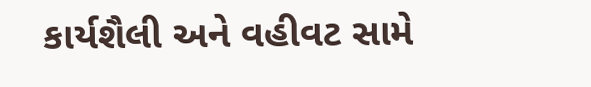કાર્યશૈલી અને વહીવટ સામે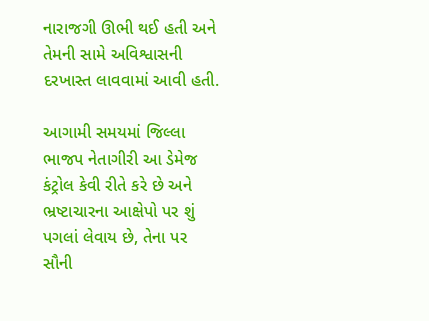નારાજગી ઊભી થઈ હતી અને તેમની સામે અવિશ્વાસની દરખાસ્ત લાવવામાં આવી હતી.

આગામી સમયમાં જિલ્લા ભાજપ નેતાગીરી આ ડેમેજ કંટ્રોલ કેવી રીતે કરે છે અને ભ્રષ્ટાચારના આક્ષેપો પર શું પગલાં લેવાય છે, તેના પર સૌની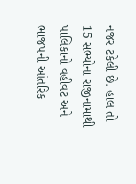નજર ટકેલી છે. હાલ તો 15 સભ્યોના રાજીનામાથી પાલિકાનો વહીવટ અને ભાજપની આંતરિક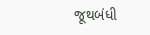જૂથબંધી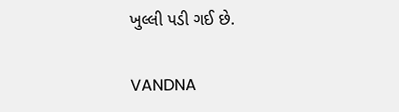ખુલ્લી પડી ગઈ છે.

VANDNA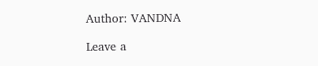Author: VANDNA

Leave a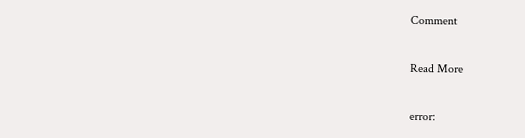Comment

Read More

error: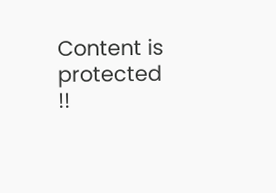Content is protected !!